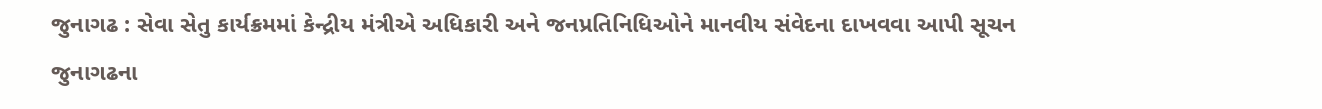જુનાગઢ : સેવા સેતુ કાર્યક્રમમાં કેન્દ્રીય મંત્રીએ અધિકારી અને જનપ્રતિનિધિઓને માનવીય સંવેદના દાખવવા આપી સૂચન
જુનાગઢના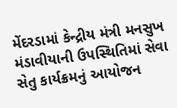મેંદરડામાં કેન્દ્રીય મંત્રી મનસુખ મંડાવીયાની ઉપસ્થિતિમાં સેવા સેતુ કાર્યક્રમનું આયોજન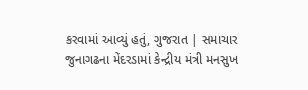કરવામાં આવ્યું હતું, ગુજરાત | સમાચાર
જુનાગઢના મેંદરડામાં કેન્દ્રીય મંત્રી મનસુખ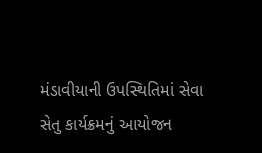મંડાવીયાની ઉપસ્થિતિમાં સેવા સેતુ કાર્યક્રમનું આયોજન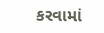કરવામાં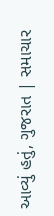આવ્યું હતું, ગુજરાત | સમાચાર